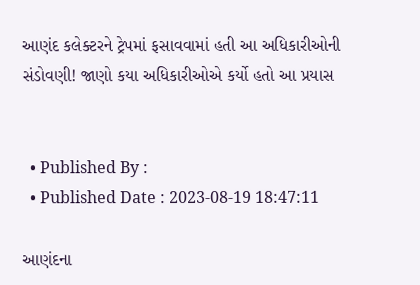આણંદ કલેક્ટરને ટ્રેપમાં ફસાવવામાં હતી આ અધિકારીઓની સંડોવણી! જાણો કયા અધિકારીઓએ કર્યો હતો આ પ્રયાસ


  • Published By :
  • Published Date : 2023-08-19 18:47:11

આણંદના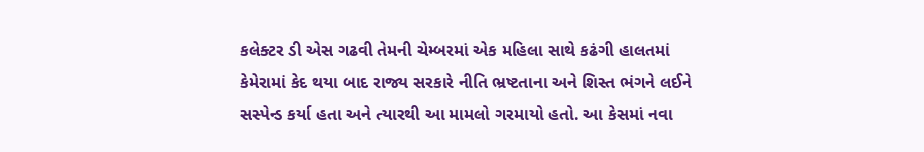કલેક્ટર ડી એસ ગઢવી તેમની ચેમ્બરમાં એક મહિલા સાથે કઢંગી હાલતમાં કેમેરામાં કેદ થયા બાદ રાજ્ય સરકારે નીતિ ભ્રષ્ટતાના અને શિસ્ત ભંગને લઈને સસ્પેન્ડ કર્યા હતા અને ત્યારથી આ મામલો ગરમાયો હતો. આ કેસમાં નવા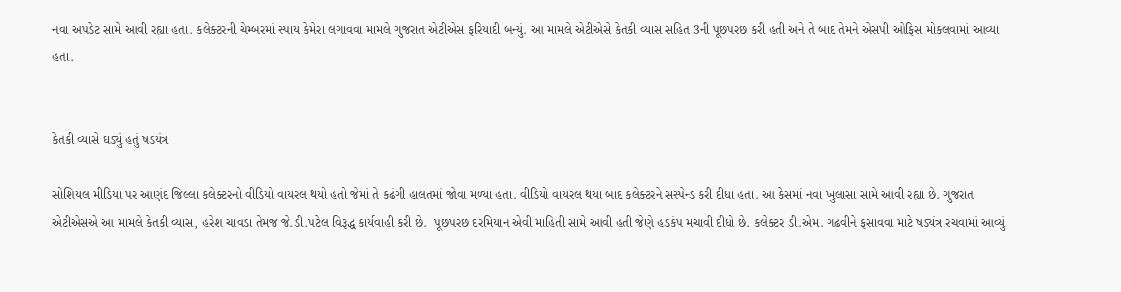નવા અપડેટ સામે આવી રહ્યા હતા. કલેક્ટરની ચેમ્બરમાં સ્પાય કેમેરા લગાવવા મામલે ગુજરાત એટીએસ ફરિયાદી બન્યું. આ મામલે એટીએસે કેતકી વ્યાસ સહિત 3ની પૂછપરછ કરી હતી અને તે બાદ તેમને એસપી ઓફિસ મોકલવામાં આવ્યા હતા.


કેતકી વ્યાસે ઘડ્યું હતું ષડયંત્ર

સોશિયલ મીડિયા પર આણંદ જિલ્લા કલેક્ટરનો વીડિયો વાયરલ થયો હતો જેમાં તે કઢંગી હાલતમાં જોવા મળ્યા હતા. વીડિયો વાયરલ થયા બાદ કલેક્ટરને સસ્પેન્ડ કરી દીધા હતા. આ કેસમાં નવા ખુલાસા સામે આવી રહ્યા છે. ગુજરાત એટીએસએ આ મામલે કેતકી વ્યાસ, હરેશ ચાવડા તેમજ જે.ડી.પટેલ વિરૂદ્ધ કાર્યવાહી કરી છે.  પૂછપરછ દરમિયાન એવી માહિતી સામે આવી હતી જેણે હડકંપ મચાવી દીધો છે. કલેક્ટર ડી.એમ. ગઢવીને ફસાવવા માટે ષડ્યંત્ર રચવામાં આવ્યું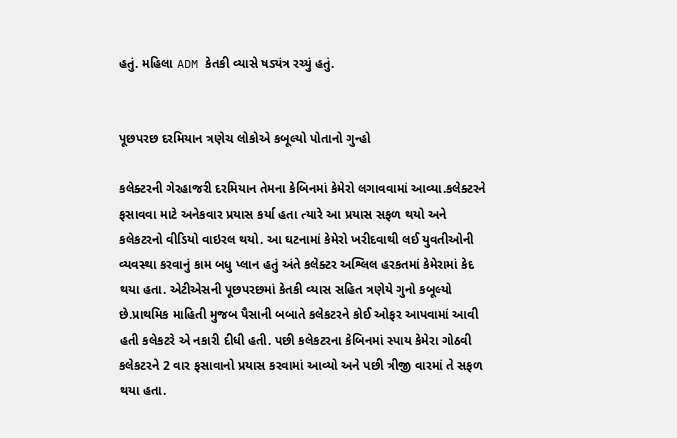હતું. મહિલા ADM કેતકી વ્યાસે ષડ્યંત્ર રચ્યું હતું.


પૂછપરછ દરમિયાન ત્રણેચ લોકોએ કબૂલ્યો પોતાનો ગુન્હો

કલેક્ટરની ગેરહાજરી દરમિયાન તેમના કેબિનમાં કેમેરો લગાવવામાં આવ્યા.કલેક્ટરને ફસાવવા માટે અનેકવાર પ્રયાસ કર્યા હતા ત્યારે આ પ્રયાસ સફળ થયો અને કલેકટરનો વીડિયો વાઇરલ થયો. આ ઘટનામાં કેમેરો ખરીદવાથી લઈ યુવતીઓની વ્યવસ્થા કરવાનું કામ બધુ પ્લાન હતું અંતે કલેક્ટર અશ્લિલ હરકતમાં કેમેરામાં કેદ થયા હતા. એટીએસની પૂછપરછમાં કેતકી વ્યાસ સહિત ત્રણેયે ગુનો કબૂલ્યો છે.પ્રાથમિક માહિતી મુજબ પૈસાની બબાતે કલેકટરને કોઈ ઓફર આપવામાં આવી હતી કલેકટરે એ નકારી દીધી હતી. પછી કલેકટરના કેબિનમાં સ્પાય કેમેરા ગોઠવી કલેકટરને 2 વાર ફસાવાનો પ્રયાસ કરવામાં આવ્યો અને પછી ત્રીજી વારમાં તે સફળ થયા હતા.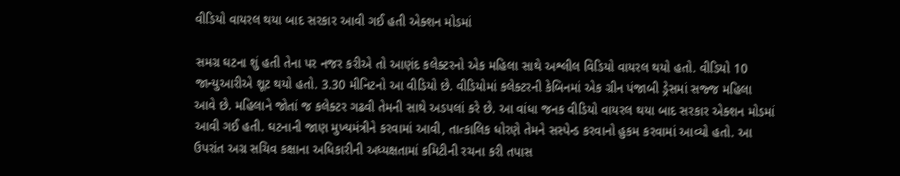વીડિયો વાયરલ થયા બાદ સરકાર આવી ગઈ હતી એક્શન મોડમાં

સમગ્ર ઘટના શું હતી તેના પર નજર કરીએ તો આણંદ કલેક્ટરનો એક મહિલા સાથે અશ્લીલ વિડિયો વાયરલ થયો હતો. વીડિયો 10 જાન્યુઆરીએ શૂટ થયો હતો. 3.30 મીનિટનો આ વીડિયો છે. વીડિયોમાં કલેક્ટરની કેબિનમાં એક ગ્રીન પંજાબી ડ્રેસમાં સજ્જ મહિલા આવે છે. મહિલાને જોતાં જ કલેક્ટર ગઢવી તેમની સાથે અડપલાં કરે છે. આ વાંધા જનક વીડિયો વાયરલ થયા બાદ સરકાર એક્શન મોડમાં આવી ગઈ હતી. ઘટનાની જાણ મુખ્યમંત્રીને કરવામાં આવી, તાત્કાલિક ધોરણે તેમને સસ્પેન્ડ કરવાનો હુકમ કરવામાં આવ્યો હતો. આ ઉપરાંત અગ્ર સચિવ કક્ષાના અધિકારીની અધ્યક્ષતામાં કમિટીની રચના કરી તપાસ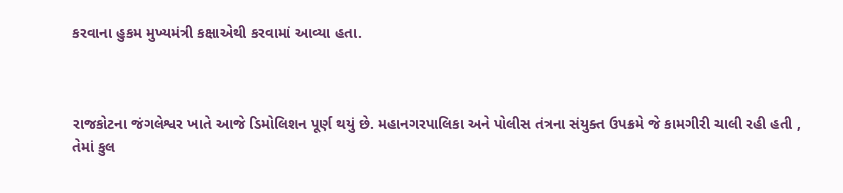કરવાના હુકમ મુખ્યમંત્રી કક્ષાએથી કરવામાં આવ્યા હતા.



રાજકોટના જંગલેશ્વર ખાતે આજે ડિમોલિશન પૂર્ણ થયું છે. મહાનગરપાલિકા અને પોલીસ તંત્રના સંયુક્ત ઉપક્રમે જે કામગીરી ચાલી રહી હતી , તેમાં કુલ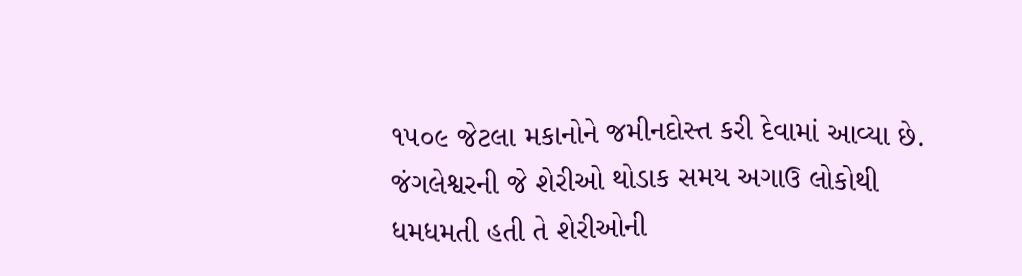૧૫૦૯ જેટલા મકાનોને જમીનદોસ્ત કરી દેવામાં આવ્યા છે. જંગલેશ્વરની જે શેરીઓ થોડાક સમય અગાઉ લોકોથી ધમધમતી હતી તે શેરીઓની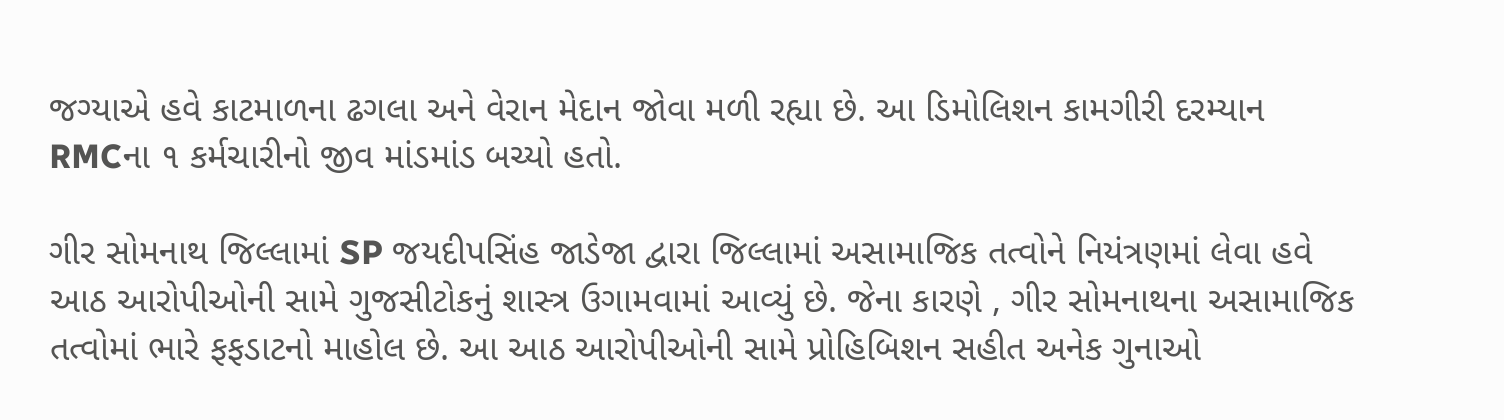જગ્યાએ હવે કાટમાળના ઢગલા અને વેરાન મેદાન જોવા મળી રહ્યા છે. આ ડિમોલિશન કામગીરી દરમ્યાન RMCના ૧ કર્મચારીનો જીવ માંડમાંડ બચ્યો હતો.

ગીર સોમનાથ જિલ્લામાં SP જયદીપસિંહ જાડેજા દ્વારા જિલ્લામાં અસામાજિક તત્વોને નિયંત્રણમાં લેવા હવે આઠ આરોપીઓની સામે ગુજસીટોકનું શાસ્ત્ર ઉગામવામાં આવ્યું છે. જેના કારણે , ગીર સોમનાથના અસામાજિક તત્વોમાં ભારે ફફડાટનો માહોલ છે. આ આઠ આરોપીઓની સામે પ્રોહિબિશન સહીત અનેક ગુનાઓ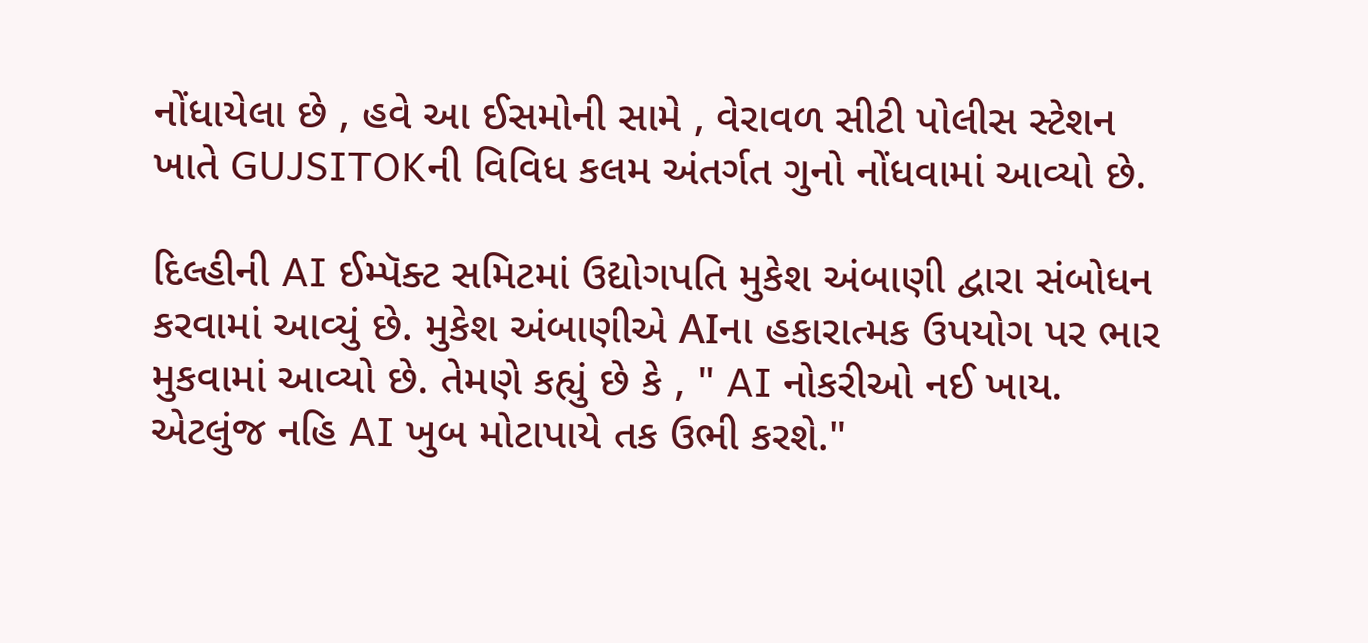નોંધાયેલા છે , હવે આ ઈસમોની સામે , વેરાવળ સીટી પોલીસ સ્ટેશન ખાતે GUJSITOKની વિવિધ કલમ અંતર્ગત ગુનો નોંધવામાં આવ્યો છે.

દિલ્હીની AI ઈમ્પૅક્ટ સમિટમાં ઉદ્યોગપતિ મુકેશ અંબાણી દ્વારા સંબોધન કરવામાં આવ્યું છે. મુકેશ અંબાણીએ AIના હકારાત્મક ઉપયોગ પર ભાર મુકવામાં આવ્યો છે. તેમણે કહ્યું છે કે , " AI નોકરીઓ નઈ ખાય. એટલુંજ નહિ AI ખુબ મોટાપાયે તક ઉભી કરશે."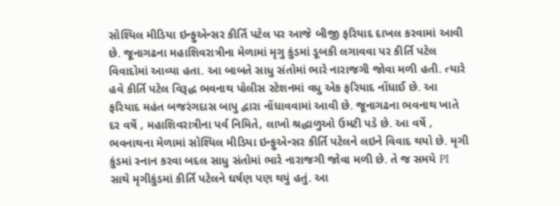સોશ્યિલ મીડિયા ઇન્ફુએન્સર કીર્તિ પટેલ પર આજે બીજી ફરિયાદ દાખલ કરવામાં આવી છે. જૂનાગઢના મહાશિવરાત્રીના મેળામાં મૃગુ કુંડમાં ડૂબકી લગાવવા પર કીર્તિ પટેલ વિવાદોમાં આવ્યા હતા. આ બાબતે સાધુ સંતોમાં ભારે નારાજગી જોવા મળી હતી. ત્યારે હવે કીર્તિ પટેલ વિરૂદ્ધ ભવનાથ પોલીસ સ્ટેશનમાં વધુ એક ફરિયાદ નોંધાઈ છે. આ ફરિયાદ મહંત બજરંગદાસ બાપુ દ્વારા નોંધાવવામાં આવી છે. જૂનાગઢના ભવનાથ ખાતે દર વર્ષે , મહાશિવરાત્રીના પર્વ નિમિતે, લાખો શ્રદ્ધાળુઓ ઉમટી પડે છે. આ વર્ષે , ભવનાથના મેળામાં સોશ્યિલ મીડિયા ઇન્ફુએન્સર કીર્તિ પટેલને લઇને વિવાદ થયો છે. મૃગી કુંડમાં સ્નાન કરવા બદલ સાધુ સંતોમાં ભારે નારાજગી જોવા મળી છે. તે જ સમયે PI સાથે મૃગીકુંડમાં કીર્તિ પટેલને ઘર્ષણ પણ થયું હતું. આ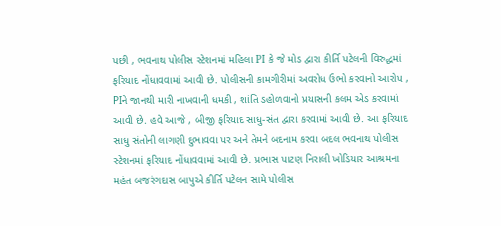પછી , ભવનાથ પોલીસ સ્ટેશનમાં મહિલા PI કે જે મોડ દ્વારા કીર્તિ પટેલની વિરુદ્ધમાં ફરિયાદ નોંધાવવામાં આવી છે. પોલીસની કામગીરીમાં અવરોધ ઉભો કરવાનો આરોપ , PIને જાનથી મારી નાખવાની ધમકી , શાંતિ ડહોળવાનો પ્રયાસની કલમ એડ કરવામાં આવી છે. હવે આજે , બીજી ફરિયાદ સાધુ-સંત દ્વારા કરવામાં આવી છે. આ ફરિયાદ સાધુ સંતોની લાગણી દુભાવવા પર અને તેમને બદનામ કરવા બદલ ભવનાથ પોલીસ સ્ટેશનમાં ફરિયાદ નોંધાવવામાં આવી છે. પ્રભાસ પાટણ નિરાલી ખોડિયાર આશ્રમના મહંત બજરંગદાસ બાપુએ કીર્તિ પટેલન સામે પોલીસ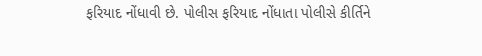ફરિયાદ નોંધાવી છે. પોલીસ ફરિયાદ નોંધાતા પોલીસે કીર્તિને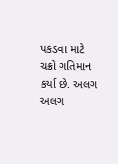પકડવા માટે ચક્રો ગતિમાન કર્યા છે. અલગ અલગ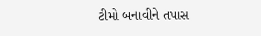ટીમો બનાવીને તપાસ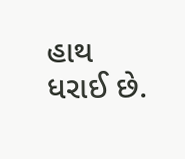હાથ ધરાઈ છે.